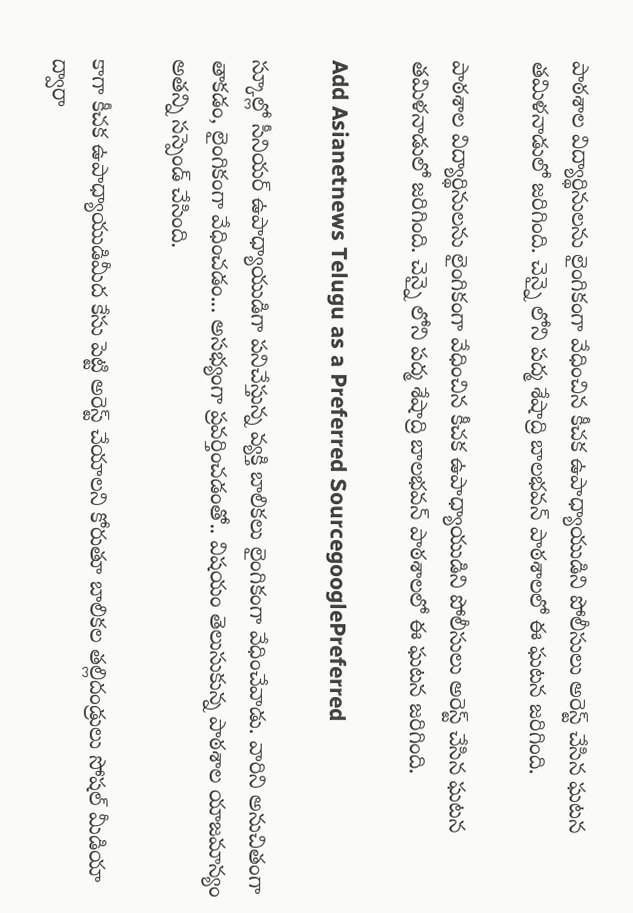పాఠశాల విద్యార్థినులను లైంగికంగా వేధించిన కీచక ఉపాధ్యాయుడిని పోలీసులు అరెస్ట్ చేసిన ఘటన తమిళనాడులో జరిగింది. చెన్నై లోని పద్మ శేషాద్రి బాలభవన్ పాఠశాలలో ఈ ఘటన జరిగింది.

పాఠశాల విద్యార్థినులను లైంగికంగా వేధించిన కీచక ఉపాధ్యాయుడిని పోలీసులు అరెస్ట్ చేసిన ఘటన తమిళనాడులో జరిగింది. చెన్నై లోని పద్మ శేషాద్రి బాలభవన్ పాఠశాలలో ఈ ఘటన జరిగింది.

Add Asianetnews Telugu as a Preferred SourcegooglePreferred

స్కూల్లో సీనియర్ ఉపాధ్యాయుడిగా పనిచేస్తున్న వ్యక్తి బాలికలు లైంగికంగా వేధించేవాడు. వారిని అనుచితంగా తాకడం, లైంగికంగా వేధించడం... అసభ్యంగా ప్రవర్తించడంతో.. విషయం తెలుసుకున్న పాఠశాల యాజమాన్యం అతన్ని సస్పెండ్ చేసింది.

కాగా కీచక ఉపాధ్యాయుడిమీద కేసు పెట్టి అరెస్ట్ చేయాలని కోరుతూ బాలికల తల్లిదండ్రులు సోషల్ మీడియా ద్వారా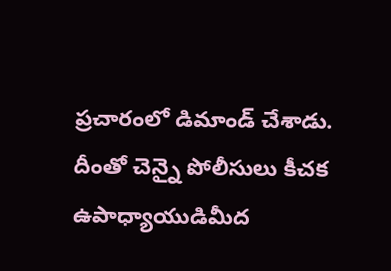ప్రచారంలో డిమాండ్ చేశాడు. దీంతో చెన్నై పోలీసులు కీచక ఉపాధ్యాయుడిమీద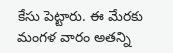కేసు పెట్టారు. ఈ మేరకు మంగళ వారం అతన్ని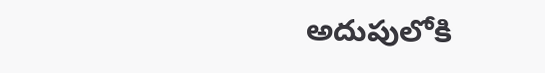అదుపులోకి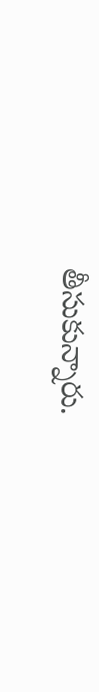తీసుకున్నారు.